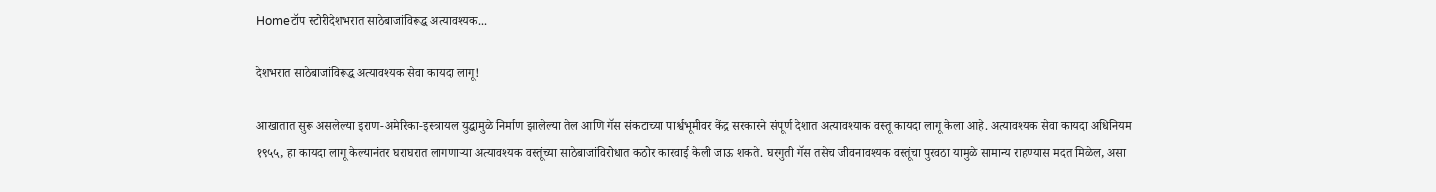Homeटॉप स्टोरीदेशभरात साठेबाजांविरूद्ध अत्यावश्यक...

देशभरात साठेबाजांविरूद्ध अत्यावश्यक सेवा कायदा लागू!

आखातात सुरू असलेल्या इराण-अमेरिका-इस्त्रायल युद्धामुळे निर्माण झालेल्या तेल आणि गॅस संकटाच्या पार्श्वभूमीवर केंद्र सरकारने संपूर्ण देशात अत्यावश्याक वस्तू कायदा लागू केला आहे. अत्यावश्यक सेवा कायदा अधिनियम १९५५, हा कायदा लागू केल्यानंतर घराघरात लागणाऱ्या अत्यावश्यक वस्तूंच्या साठेबाजांविरोधात कठोर कारवाई केली जाऊ शकते. घरगुती गॅस तसेच जीवनावश्यक वस्तूंचा पुरवठा यामुळे सामान्य राहण्यास मदत मिळेल, असा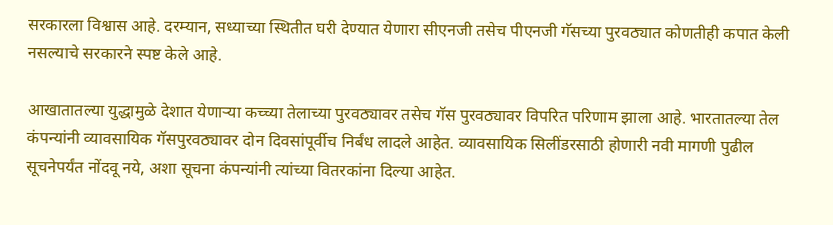सरकारला विश्वास आहे. दरम्यान, सध्याच्या स्थितीत घरी देण्यात येणारा सीएनजी तसेच पीएनजी गॅसच्या पुरवठ्यात कोणतीही कपात केली नसल्याचे सरकारने स्पष्ट केले आहे.

आखातातल्या युद्धामुळे देशात येणाऱ्या कच्च्या तेलाच्या पुरवठ्यावर तसेच गॅस पुरवठ्यावर विपरित परिणाम झाला आहे. भारतातल्या तेल कंपन्यांनी व्यावसायिक गॅसपुरवठ्यावर दोन दिवसांपूर्वीच निर्बंध लादले आहेत. व्यावसायिक सिलींडरसाठी होणारी नवी मागणी पुढील सूचनेपर्यंत नोंदवू नये, अशा सूचना कंपन्यांनी त्यांच्या वितरकांना दिल्या आहेत.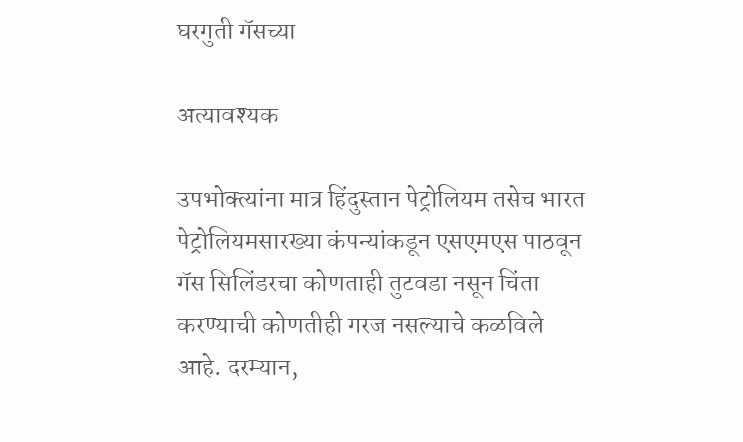घरगुती गॅसच्या

अत्यावश्यक

उपभोक्त्यांना मात्र हिंदुस्तान पेट्रोलियम तसेच भारत पेट्रोलियमसारख्या कंपन्यांकडून एसएमएस पाठवून गॅस सिलिंडरचा कोणताही तुटवडा नसून चिंता करण्याची कोणतीही गरज नसल्याचे कळविले आहे. दरम्यान,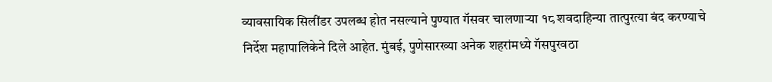व्यावसायिक सिलींडर उपलब्ध होत नसल्याने पुण्यात गॅसवर चालणाऱ्या १८ शवदाहिन्या तात्पुरत्या बंद करण्याचे निर्देश महापालिकेने दिले आहेत. मुंबई, पुणेसारख्या अनेक शहरांमध्ये गॅसपुरवठा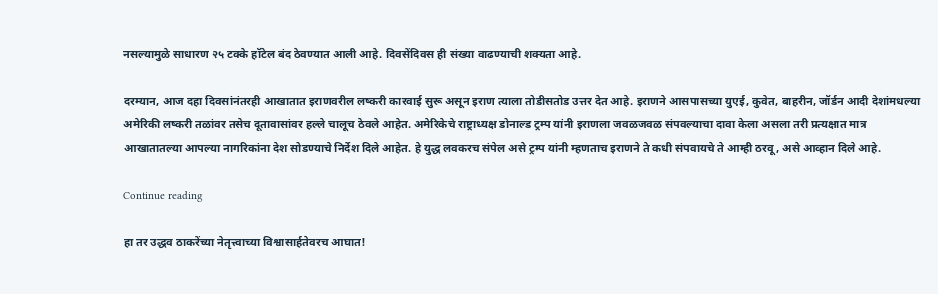नसल्यामुळे साधारण २५ टक्के हॉटेल बंद ठेवण्यात आली आहे. दिवसेंदिवस ही संख्या वाढण्याची शक्यता आहे.

दरम्यान, आज दहा दिवसांनंतरही आखातात इराणवरील लष्करी कारवाई सुरू असून इराण त्याला तोडीसतोड उत्तर देत आहे. इराणने आसपासच्या युएई, कुवेत, बाहरीन, जॉर्डन आदी देशांमधल्या अमेरिकी लष्करी तळांवर तसेच दूतावासांवर हल्ले चालूच ठेवले आहेत. अमेरिकेचे राष्ट्राध्यक्ष डोनाल्ड ट्रम्प यांनी इराणला जवळजवळ संपवल्याचा दावा केला असला तरी प्रत्यक्षात मात्र आखातातल्या आपल्या नागरिकांना देश सोडण्याचे निर्देश दिले आहेत. हे युद्ध लवकरच संपेल असे ट्रम्प यांनी म्हणताच इराणने ते कधी संपवायचे ते आम्ही ठरवू, असे आव्हान दिले आहे.

Continue reading

हा तर उद्धव ठाकरेंच्या नेतृत्त्वाच्या विश्वासार्हतेवरच आघात!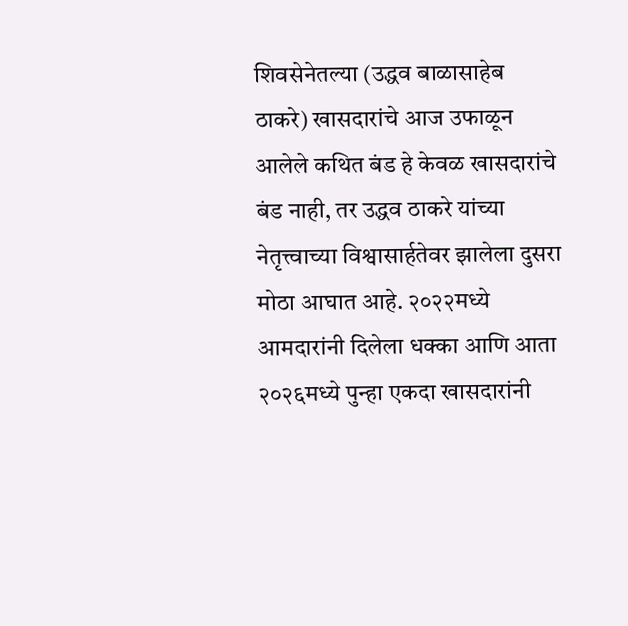शिवसेनेतल्या (उद्धव बाळासाहेब ठाकरे) खासदारांचे आज उफाळून आलेले कथित बंड हे केवळ खासदारांचे बंड नाही, तर उद्धव ठाकरे यांच्या नेतृत्त्वाच्या विश्वासार्हतेवर झालेला दुसरा मोठा आघात आहे. २०२२मध्ये आमदारांनी दिलेला धक्का आणि आता २०२६मध्ये पुन्हा एकदा खासदारांनी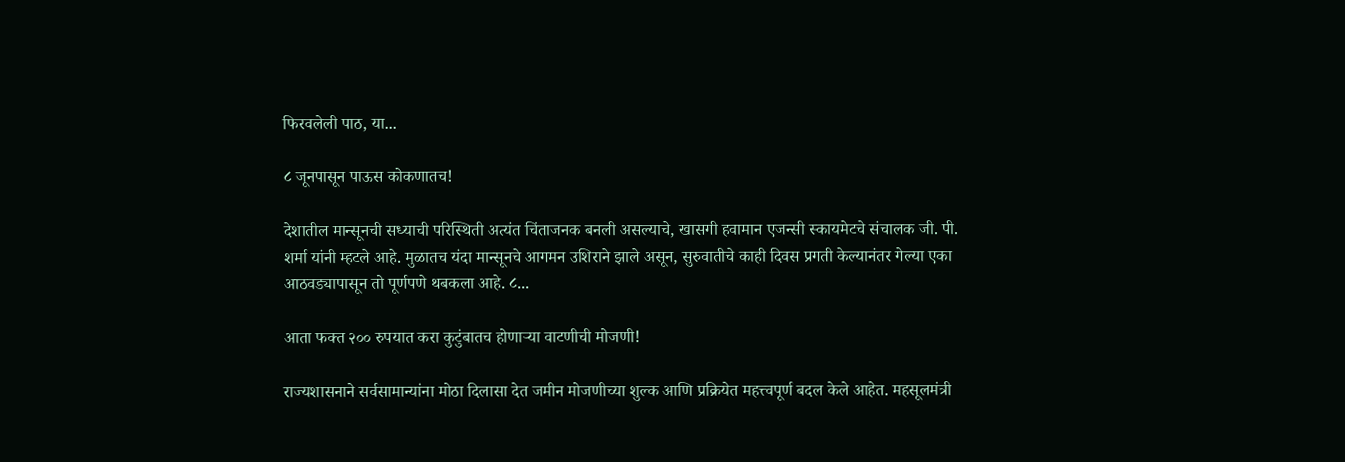फिरवलेली पाठ, या...

८ जूनपासून पाऊस कोकणातच!

देशातील मान्सूनची सध्याची परिस्थिती अत्यंत चिंताजनक बनली असल्याचे, खासगी हवामान एजन्सी स्कायमेटचे संचालक जी. पी. शर्मा यांनी म्हटले आहे. मुळातच यंदा मान्सूनचे आगमन उशिराने झाले असून, सुरुवातीचे काही दिवस प्रगती केल्यानंतर गेल्या एका आठवड्यापासून तो पूर्णपणे थबकला आहे. ८...

आता फक्त २०० रुपयात करा कुटुंबातच होणाऱ्या वाटणीची मोजणी!

राज्यशासनाने सर्वसामान्यांना मोठा दिलासा देत जमीन मोजणीच्या शुल्क आणि प्रक्रियेत महत्त्वपूर्ण बदल केले आहेत. महसूलमंत्री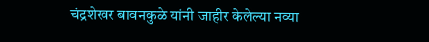चंद्रशेखर बावनकुळे यांनी जाहीर केलेल्या नव्या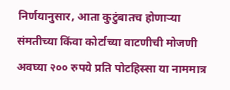निर्णयानुसार, आता कुटुंबातच होणाऱ्या संमतीच्या किंवा कोर्टाच्या वाटणीची मोजणी अवघ्या २०० रुपये प्रति पोटहिस्सा या नाममात्र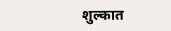शुल्कात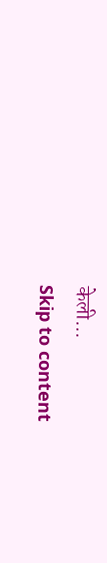केली...
Skip to content